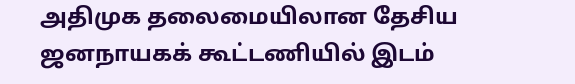அதிமுக தலைமையிலான தேசிய ஜனநாயகக் கூட்டணியில் இடம்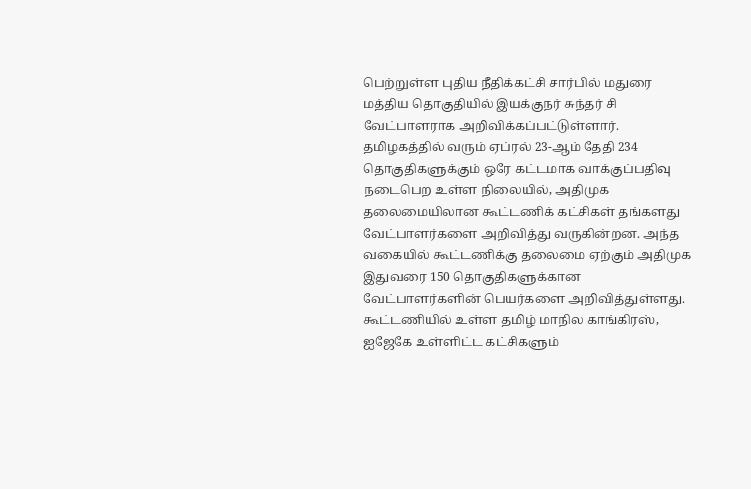பெற்றுள்ள புதிய நீதிக்கட்சி சார்பில் மதுரை மத்திய தொகுதியில் இயக்குநர் சுந்தர் சி வேட்பாளராக அறிவிக்கப்பட்டுள்ளார்.
தமிழகத்தில் வரும் ஏப்ரல் 23-ஆம் தேதி 234 தொகுதிகளுக்கும் ஒரே கட்டமாக வாக்குப்பதிவு நடைபெற உள்ள நிலையில், அதிமுக தலைமையிலான கூட்டணிக் கட்சிகள் தங்களது வேட்பாளர்களை அறிவித்து வருகின்றன. அந்த வகையில் கூட்டணிக்கு தலைமை ஏற்கும் அதிமுக இதுவரை 150 தொகுதிகளுக்கான வேட்பாளர்களின் பெயர்களை அறிவித்துள்ளது.
கூட்டணியில் உள்ள தமிழ் மாநில காங்கிரஸ், ஐஜேகே உள்ளிட்ட கட்சிகளும்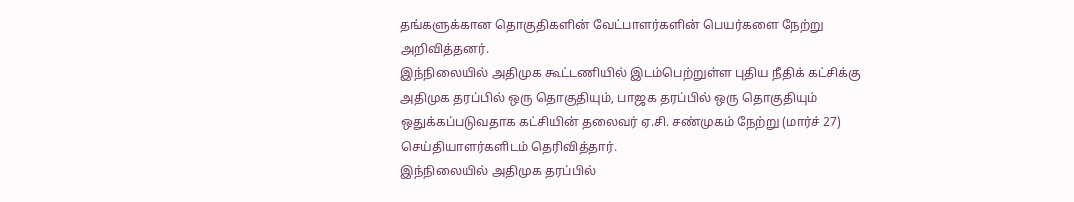தங்களுக்கான தொகுதிகளின் வேட்பாளர்களின் பெயர்களை நேற்று அறிவித்தனர்.
இந்நிலையில் அதிமுக கூட்டணியில் இடம்பெற்றுள்ள புதிய நீதிக் கட்சிக்கு அதிமுக தரப்பில் ஒரு தொகுதியும், பாஜக தரப்பில் ஒரு தொகுதியும் ஒதுக்கப்படுவதாக கட்சியின் தலைவர் ஏ.சி. சண்முகம் நேற்று (மார்ச் 27) செய்தியாளர்களிடம் தெரிவித்தார்.
இந்நிலையில் அதிமுக தரப்பில்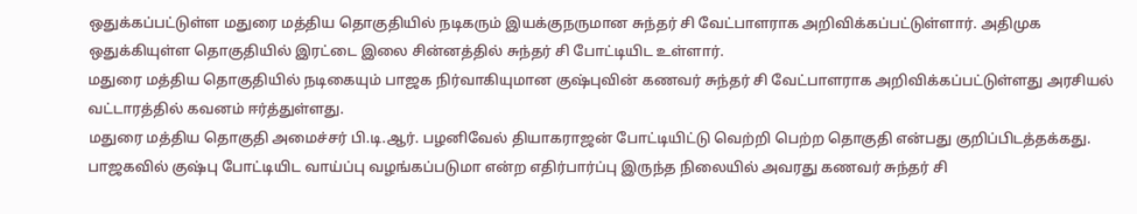ஒதுக்கப்பட்டுள்ள மதுரை மத்திய தொகுதியில் நடிகரும் இயக்குநருமான சுந்தர் சி வேட்பாளராக அறிவிக்கப்பட்டுள்ளார். அதிமுக ஒதுக்கியுள்ள தொகுதியில் இரட்டை இலை சின்னத்தில் சுந்தர் சி போட்டியிட உள்ளார்.
மதுரை மத்திய தொகுதியில் நடிகையும் பாஜக நிர்வாகியுமான குஷ்புவின் கணவர் சுந்தர் சி வேட்பாளராக அறிவிக்கப்பட்டுள்ளது அரசியல் வட்டாரத்தில் கவனம் ஈர்த்துள்ளது.
மதுரை மத்திய தொகுதி அமைச்சர் பி.டி.ஆர். பழனிவேல் தியாகராஜன் போட்டியிட்டு வெற்றி பெற்ற தொகுதி என்பது குறிப்பிடத்தக்கது.
பாஜகவில் குஷ்பு போட்டியிட வாய்ப்பு வழங்கப்படுமா என்ற எதிர்பார்ப்பு இருந்த நிலையில் அவரது கணவர் சுந்தர் சி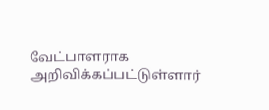வேட்பாளராக அறிவிக்கப்பட்டுள்ளார்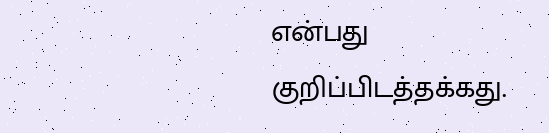என்பது குறிப்பிடத்தக்கது.